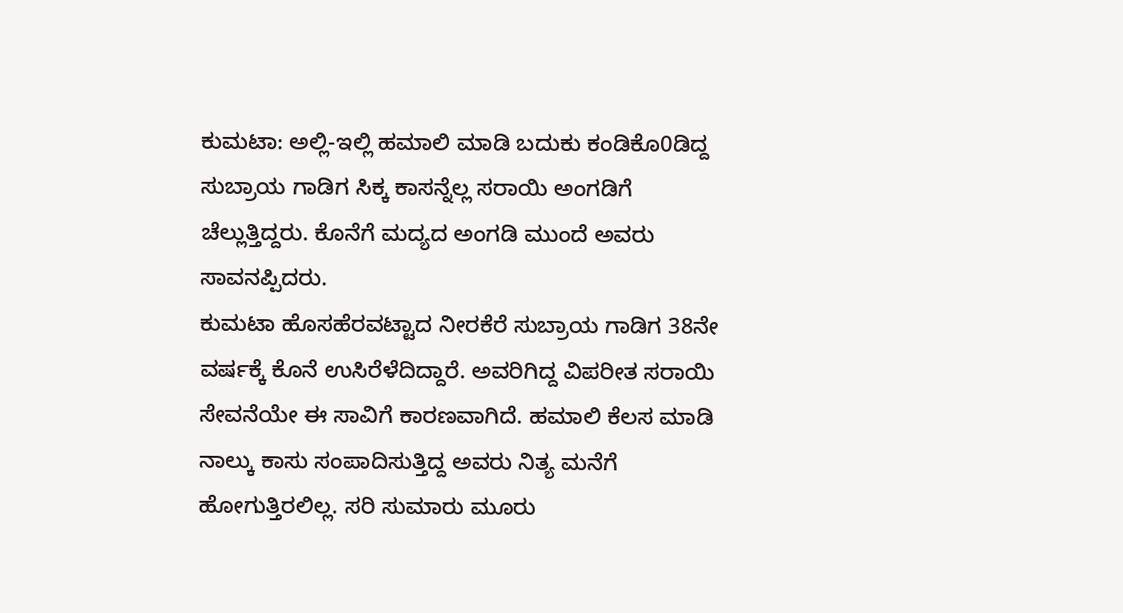ಕುಮಟಾ: ಅಲ್ಲಿ-ಇಲ್ಲಿ ಹಮಾಲಿ ಮಾಡಿ ಬದುಕು ಕಂಡಿಕೊ0ಡಿದ್ದ ಸುಬ್ರಾಯ ಗಾಡಿಗ ಸಿಕ್ಕ ಕಾಸನ್ನೆಲ್ಲ ಸರಾಯಿ ಅಂಗಡಿಗೆ ಚೆಲ್ಲುತ್ತಿದ್ದರು. ಕೊನೆಗೆ ಮದ್ಯದ ಅಂಗಡಿ ಮುಂದೆ ಅವರು ಸಾವನಪ್ಪಿದರು.
ಕುಮಟಾ ಹೊಸಹೆರವಟ್ಟಾದ ನೀರಕೆರೆ ಸುಬ್ರಾಯ ಗಾಡಿಗ 38ನೇ ವರ್ಷಕ್ಕೆ ಕೊನೆ ಉಸಿರೆಳೆದಿದ್ದಾರೆ. ಅವರಿಗಿದ್ದ ವಿಪರೀತ ಸರಾಯಿ ಸೇವನೆಯೇ ಈ ಸಾವಿಗೆ ಕಾರಣವಾಗಿದೆ. ಹಮಾಲಿ ಕೆಲಸ ಮಾಡಿ ನಾಲ್ಕು ಕಾಸು ಸಂಪಾದಿಸುತ್ತಿದ್ದ ಅವರು ನಿತ್ಯ ಮನೆಗೆ ಹೋಗುತ್ತಿರಲಿಲ್ಲ. ಸರಿ ಸುಮಾರು ಮೂರು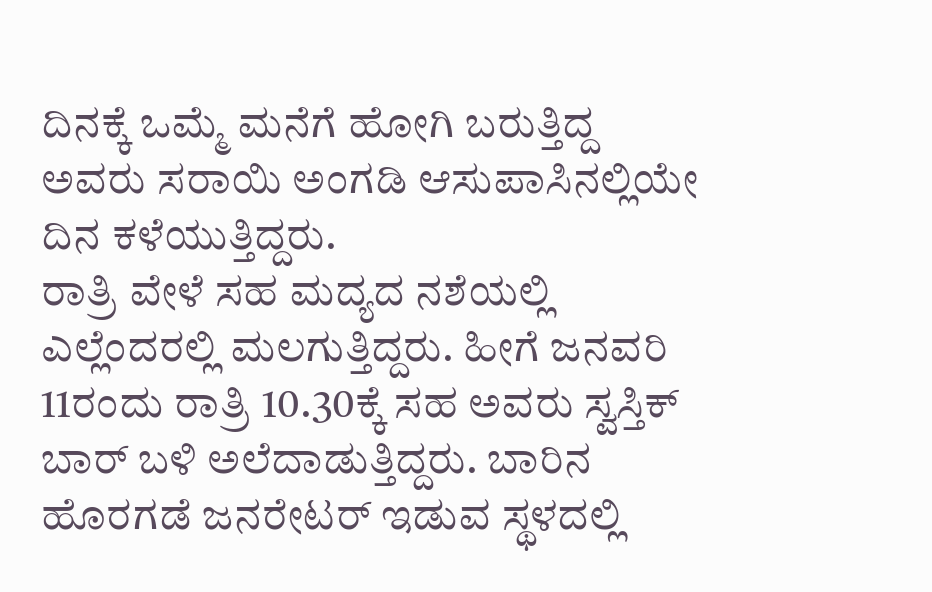ದಿನಕ್ಕೆ ಒಮ್ಮೆ ಮನೆಗೆ ಹೋಗಿ ಬರುತ್ತಿದ್ದ ಅವರು ಸರಾಯಿ ಅಂಗಡಿ ಆಸುಪಾಸಿನಲ್ಲಿಯೇ ದಿನ ಕಳೆಯುತ್ತಿದ್ದರು.
ರಾತ್ರಿ ವೇಳೆ ಸಹ ಮದ್ಯದ ನಶೆಯಲ್ಲಿ ಎಲ್ಲೆಂದರಲ್ಲಿ ಮಲಗುತ್ತಿದ್ದರು. ಹೀಗೆ ಜನವರಿ 11ರಂದು ರಾತ್ರಿ 10.30ಕ್ಕೆ ಸಹ ಅವರು ಸ್ವಸ್ತಿಕ್ ಬಾರ್ ಬಳಿ ಅಲೆದಾಡುತ್ತಿದ್ದರು. ಬಾರಿನ ಹೊರಗಡೆ ಜನರೇಟರ್ ಇಡುವ ಸ್ಥಳದಲ್ಲಿ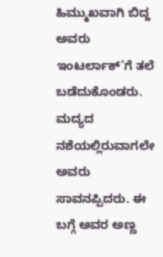ಹಿಮ್ಮುಖವಾಗಿ ಬಿದ್ದ ಅವರು ಇಂಟರ್ಲಾಕ್’ಗೆ ತಲೆ ಬಡೆದುಕೊಂಡರು. ಮದ್ಯದ ನಶೆಯಲ್ಲಿರುವಾಗಲೇ ಅವರು ಸಾವನಪ್ಪಿದರು. ಈ ಬಗ್ಗೆ ಅವರ ಅಣ್ಣ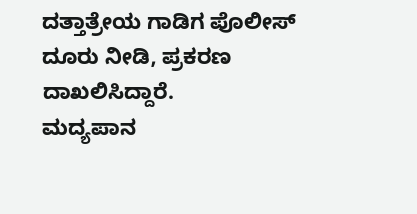ದತ್ತಾತ್ರೇಯ ಗಾಡಿಗ ಪೊಲೀಸ್ ದೂರು ನೀಡಿ, ಪ್ರಕರಣ ದಾಖಲಿಸಿದ್ದಾರೆ.
ಮದ್ಯಪಾನ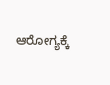ಆರೋಗ್ಯಕ್ಕೆ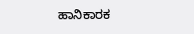ಹಾನಿಕಾರಕ